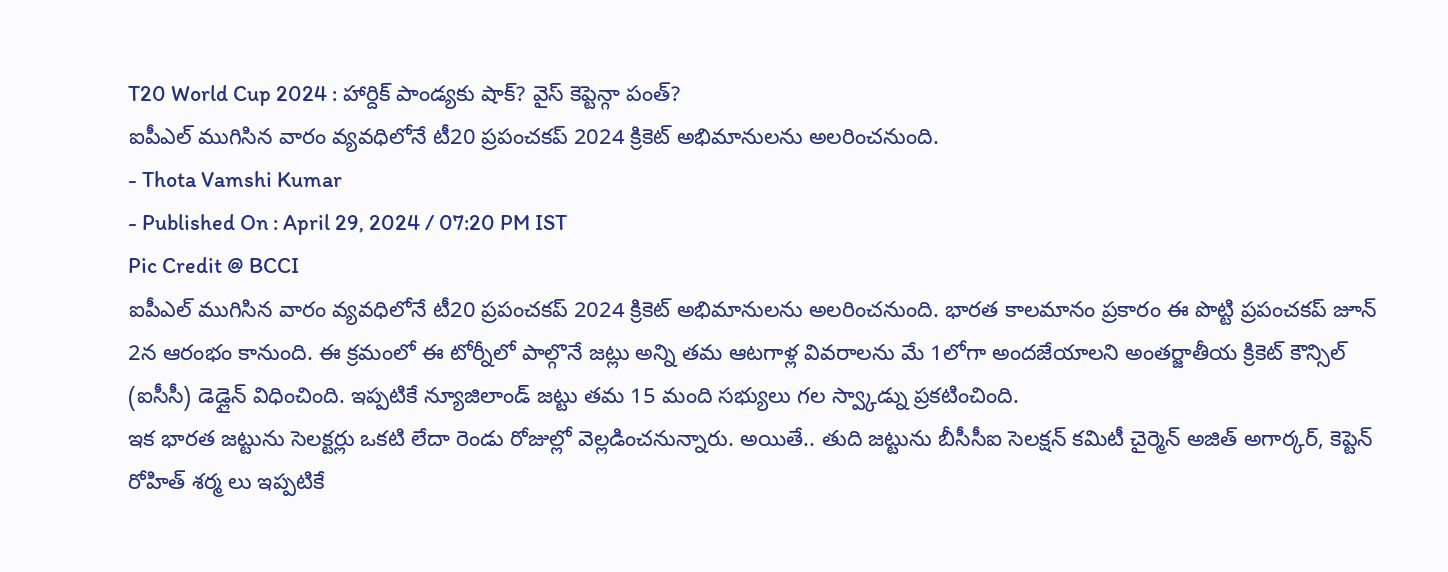T20 World Cup 2024 : హార్దిక్ పాండ్యకు షాక్? వైస్ కెప్టెన్గా పంత్?
ఐపీఎల్ ముగిసిన వారం వ్యవధిలోనే టీ20 ప్రపంచకప్ 2024 క్రికెట్ అభిమానులను అలరించనుంది.
- Thota Vamshi Kumar
- Published On : April 29, 2024 / 07:20 PM IST
Pic Credit @ BCCI
ఐపీఎల్ ముగిసిన వారం వ్యవధిలోనే టీ20 ప్రపంచకప్ 2024 క్రికెట్ అభిమానులను అలరించనుంది. భారత కాలమానం ప్రకారం ఈ పొట్టి ప్రపంచకప్ జూన్ 2న ఆరంభం కానుంది. ఈ క్రమంలో ఈ టోర్నీలో పాల్గొనే జట్లు అన్ని తమ ఆటగాళ్ల వివరాలను మే 1లోగా అందజేయాలని అంతర్జాతీయ క్రికెట్ కౌన్సిల్ (ఐసీసీ) డెడ్లైన్ విధించింది. ఇప్పటికే న్యూజిలాండ్ జట్టు తమ 15 మంది సభ్యులు గల స్వ్కాడ్ను ప్రకటించింది.
ఇక భారత జట్టును సెలక్టర్లు ఒకటి లేదా రెండు రోజుల్లో వెల్లడించనున్నారు. అయితే.. తుది జట్టును బీసీసీఐ సెలక్షన్ కమిటీ చైర్మెన్ అజిత్ అగార్కర్, కెప్టెన్ రోహిత్ శర్మ లు ఇప్పటికే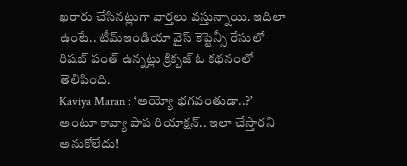ఖరారు చేసినట్లుగా వార్తలు వస్తున్నాయి. ఇదిలా ఉంటే.. టీమ్ఇండియా వైస్ కెప్టెన్సీ రేసులో రిషబ్ పంత్ ఉన్నట్లు క్రిక్బజ్ ఓ కథనంలో తెలిపింది.
Kaviya Maran : ‘అయ్యో భగవంతుడా..?’ అంటూ కావ్యా పాప రియాక్షన్.. ఇలా చేస్తారని అనుకోలేదు!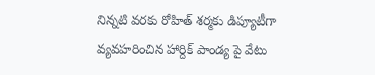నిన్నటి వరకు రోహిత్ శర్మకు డిప్యూటీగా వ్యవహరించిన హార్దిక్ పాండ్య పై వేటు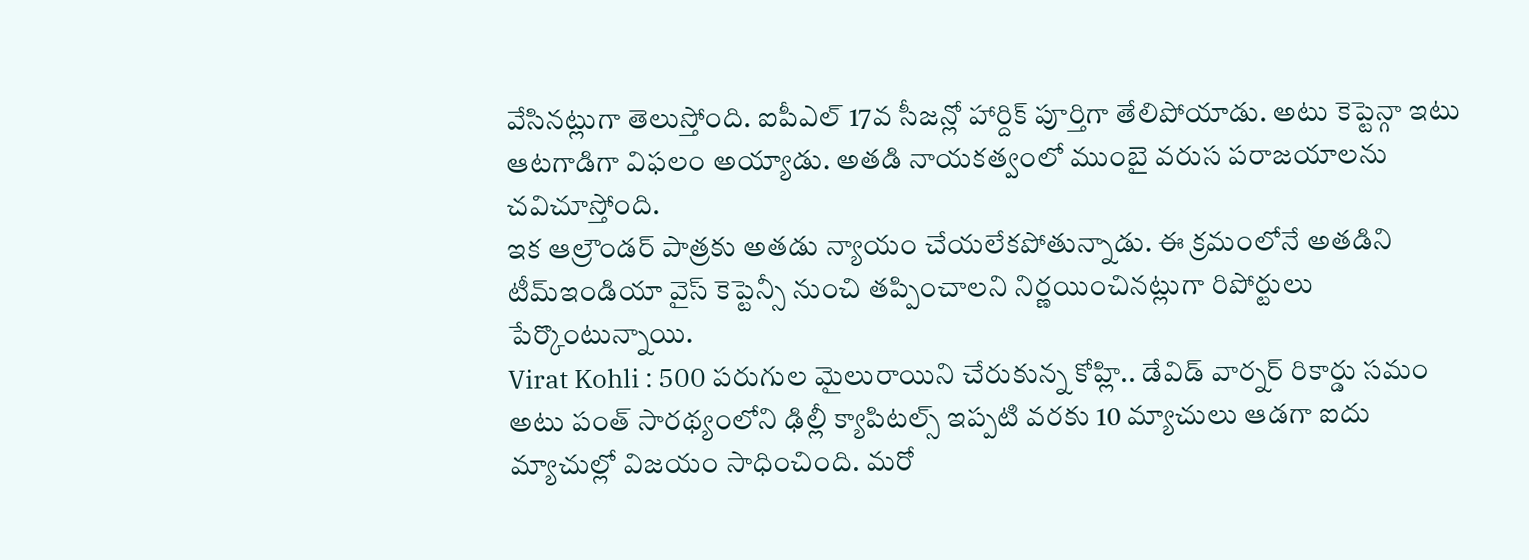వేసినట్లుగా తెలుస్తోంది. ఐపీఎల్ 17వ సీజన్లో హార్దిక్ పూర్తిగా తేలిపోయాడు. అటు కెప్టెన్గా ఇటు ఆటగాడిగా విఫలం అయ్యాడు. అతడి నాయకత్వంలో ముంబై వరుస పరాజయాలను చవిచూస్తోంది.
ఇక ఆల్రౌండర్ పాత్రకు అతడు న్యాయం చేయలేకపోతున్నాడు. ఈ క్రమంలోనే అతడిని టీమ్ఇండియా వైస్ కెప్టెన్సీ నుంచి తప్పించాలని నిర్ణయించినట్లుగా రిపోర్టులు పేర్కొంటున్నాయి.
Virat Kohli : 500 పరుగుల మైలురాయిని చేరుకున్న కోహ్లి.. డేవిడ్ వార్నర్ రికార్డు సమం
అటు పంత్ సారథ్యంలోని ఢిల్లీ క్యాపిటల్స్ ఇప్పటి వరకు 10 మ్యాచులు ఆడగా ఐదు మ్యాచుల్లో విజయం సాధించింది. మరో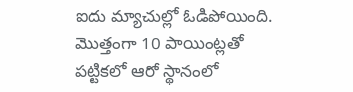ఐదు మ్యాచుల్లో ఓడిపోయింది. మొత్తంగా 10 పాయింట్లతో పట్టికలో ఆరో స్థానంలో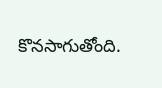కొనసాగుతోంది.